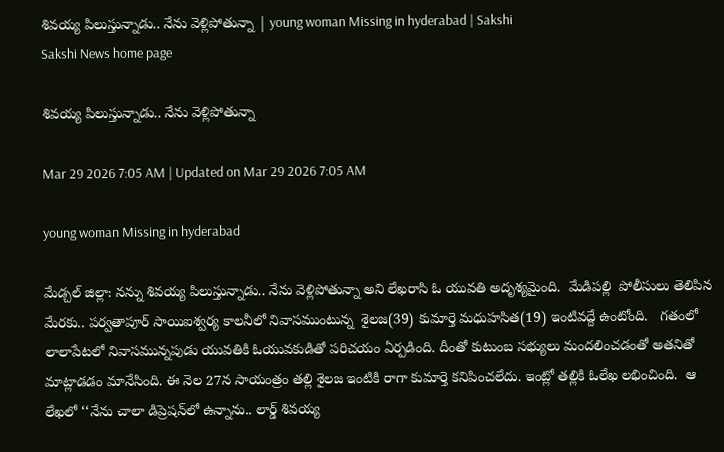శివయ్య పిలుస్తున్నాడు.. నేను వెళ్లిపోతున్నా | young woman Missing in hyderabad | Sakshi
Sakshi News home page

శివయ్య పిలుస్తున్నాడు.. నేను వెళ్లిపోతున్నా

Mar 29 2026 7:05 AM | Updated on Mar 29 2026 7:05 AM

young woman Missing in hyderabad

మేడ్చల్ జిల్లా: నన్ను శివయ్య పిలుస్తున్నాడు.. నేను వెళ్లిపోతున్నా అని లేఖరాసి ఓ యువతి అదృశ్యమైంది.  మేడిపల్లి  పోలీసులు తెలిపిన మేరకు.. పర్వతాపూర్‌ సాయిఐశ్వర్య కాలనీలో నివాసముంటున్న  శైలజ(39) కుమార్తె మధుహసిత(19) ఇంటివద్దే ఉంటోంది.   గతంలో లాలాపేటలో నివాసమున్నపుడు యువతికి ఓయువకుడితో పరిచయం ఏర్పడింది. దీంతో కుటుంబ సభ్యులు మందలించడంతో అతనితో మాట్లాడడం మానేసింది. ఈ నెల 27న సాయంత్రం తల్లి శైలజ ఇంటికి రాగా కుమార్తె కనిపించలేదు. ఇంట్లో తల్లికి ఓలేఖ లభించింది.  ఆ లేఖలో ‘‘నేను చాలా డిప్రెషన్‌లో ఉన్నాను.. లార్డ్‌ శివయ్య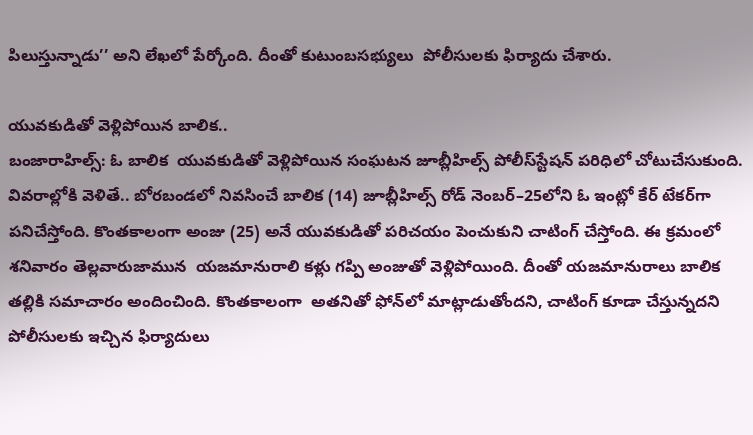పిలుస్తున్నాడు’’ అని లేఖలో పేర్కోంది. దీంతో కుటుంబసభ్యులు  పోలీసులకు ఫిర్యాదు చేశారు.

యువకుడితో వెళ్లిపోయిన బాలిక..
బంజారాహిల్స్‌: ఓ బాలిక  యువకుడితో వెళ్లిపోయిన సంఘటన జూబ్లీహిల్స్‌ పోలీస్‌స్టేషన్‌ పరిధిలో చోటుచేసుకుంది. వివరాల్లోకి వెళితే.. బోరబండలో నివసించే బాలిక (14) జూబ్లీహిల్స్‌ రోడ్‌ నెంబర్‌–25లోని ఓ ఇంట్లో కేర్‌ టేకర్‌గా పనిచేస్తోంది. కొంతకాలంగా అంజు (25) అనే యువకుడితో పరిచయం పెంచుకుని చాటింగ్‌ చేస్తోంది. ఈ క్రమంలో శనివారం తెల్లవారుజామున  యజమానురాలి కళ్లు గప్పి అంజుతో వెళ్లిపోయింది. దీంతో యజమానురాలు బాలిక తల్లికి సమాచారం అందించింది. కొంతకాలంగా  అతనితో ఫోన్‌లో మాట్లాడుతోందని, చాటింగ్‌ కూడా చేస్తున్నదని పోలీసులకు ఇచ్చిన ఫిర్యాదులు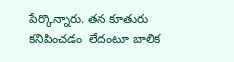పేర్కొన్నారు. తన కూతురు కనిపించడం  లేదంటూ బాలిక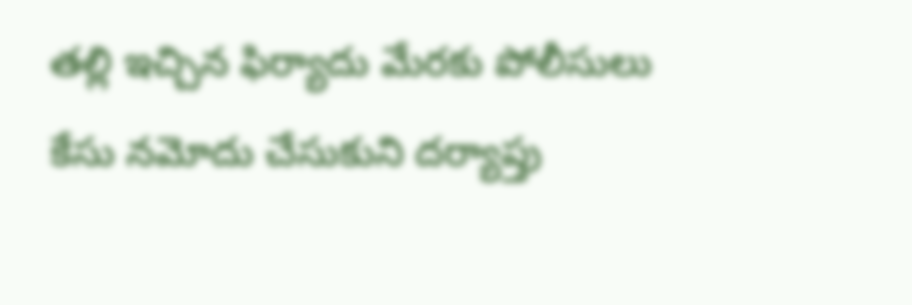తల్లి ఇచ్చిన ఫిర్యాదు మేరకు పోలీసులు కేసు నమోదు చేసుకుని దర్యాప్తు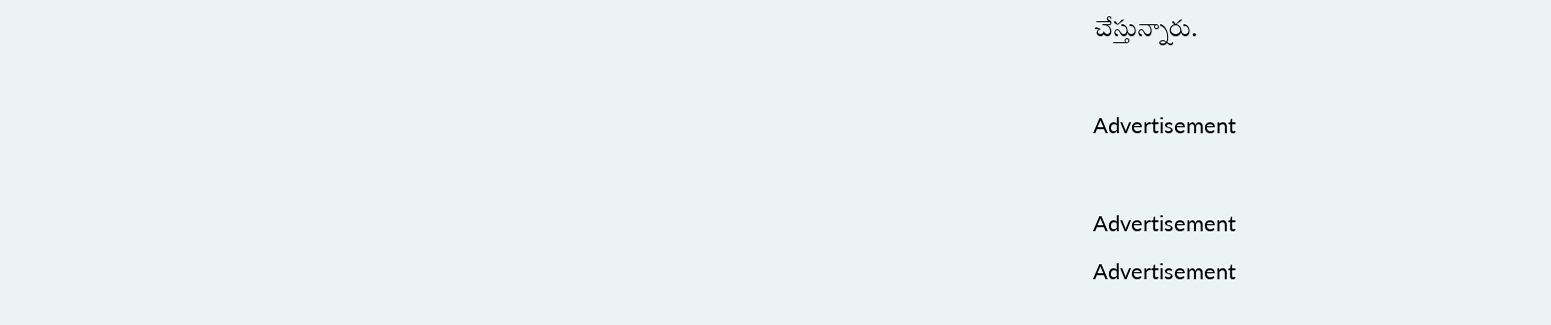చేస్తున్నారు.

Advertisement

Advertisement
Advertisement